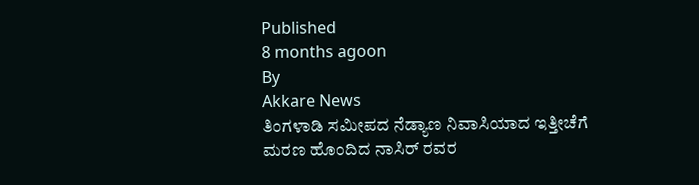Published
8 months agoon
By
Akkare News
ತಿಂಗಳಾಡಿ ಸಮೀಪದ ನೆಡ್ಯಾಣ ನಿವಾಸಿಯಾದ ಇತ್ತೀಚೆಗೆ ಮರಣ ಹೊಂದಿದ ನಾಸಿರ್ ರವರ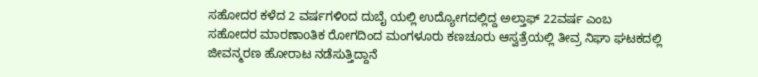ಸಹೋದರ ಕಳೆದ 2 ವರ್ಷಗಳಿoದ ದುಬೈ ಯಲ್ಲಿ ಉದ್ಯೋಗದಲ್ಲಿದ್ದ ಅಲ್ತಾಫ್ 22ವರ್ಷ ಎಂಬ ಸಹೋದರ ಮಾರಣಾoತಿಕ ರೋಗದಿಂದ ಮಂಗಳೂರು ಕಣಚೂರು ಆಸ್ವತ್ರೆಯಲ್ಲಿ ತೀವ್ರ ನಿಘಾ ಘಟಕದಲ್ಲಿ ಜೀವನ್ಮರಣ ಹೋರಾಟ ನಡೆಸುತ್ತಿದ್ದಾನೆ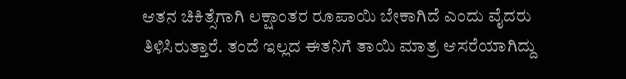ಆತನ ಚಿಕಿತ್ಸೆಗಾಗಿ ಲಕ್ಷಾಂತರ ರೂಪಾಯಿ ಬೇಕಾಗಿದೆ ಎಂದು ವೈದರು ತಿಳಿಸಿರುತ್ತಾರೆ. ತಂದೆ ಇಲ್ಲದ ಈತನಿಗೆ ತಾಯಿ ಮಾತ್ರ ಆಸರೆಯಾಗಿದ್ದು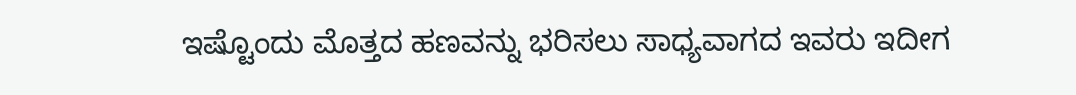ಇಷ್ಟೊಂದು ಮೊತ್ತದ ಹಣವನ್ನು ಭರಿಸಲು ಸಾಧ್ಯವಾಗದ ಇವರು ಇದೀಗ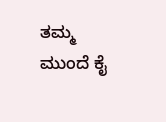ತಮ್ಮ ಮುಂದೆ ಕೈ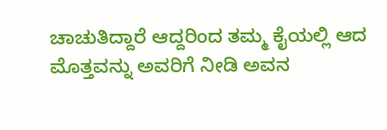ಚಾಚುತಿದ್ದಾರೆ ಆದ್ದರಿಂದ ತಮ್ಮ ಕೈಯಲ್ಲಿ ಆದ ಮೊತ್ತವನ್ನು ಅವರಿಗೆ ನೀಡಿ ಅವನ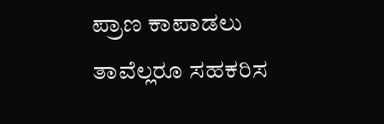ಪ್ರಾಣ ಕಾಪಾಡಲು ತಾವೆಲ್ಲರೂ ಸಹಕರಿಸ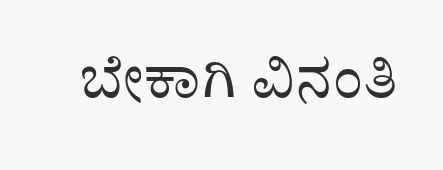ಬೇಕಾಗಿ ವಿನಂತಿ